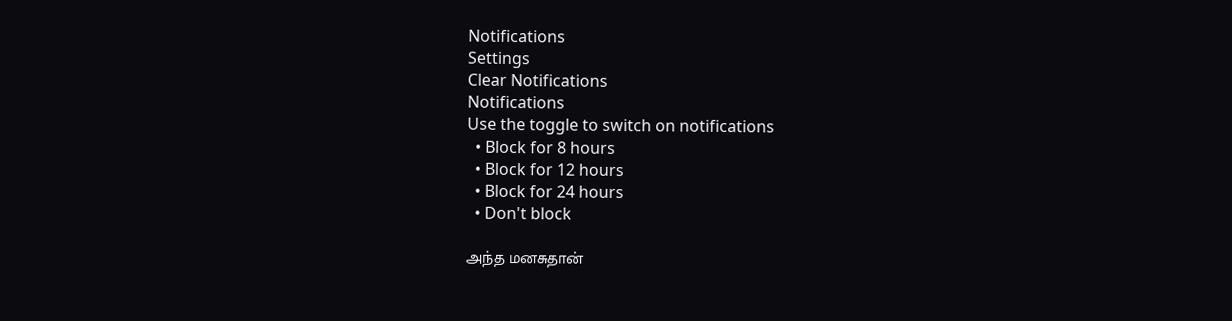Notifications
Settings
Clear Notifications
Notifications
Use the toggle to switch on notifications
  • Block for 8 hours
  • Block for 12 hours
  • Block for 24 hours
  • Don't block

அந்த மனசுதான்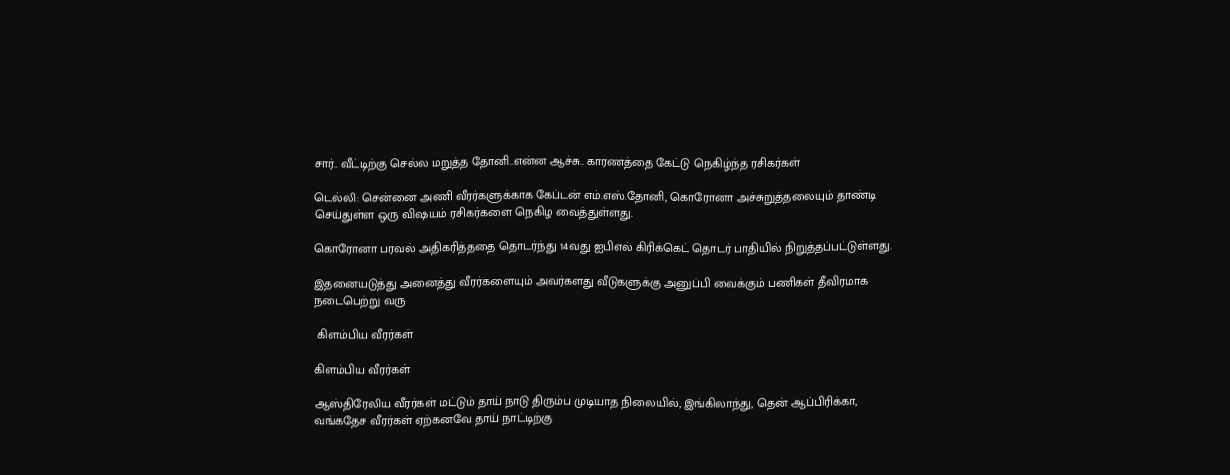சார்.. வீட்டிற்கு செல்ல மறுத்த தோனி..என்ன ஆச்சு.. காரணத்தை கேட்டு நெகிழ்ந்த ரசிகர்கள்

டெல்லி: சென்னை அணி வீரர்களுக்காக கேப்டன் எம்.எஸ்.தோனி, கொரோனா அச்சுறுத்தலையும் தாண்டி செய்துள்ள ஒரு விஷயம் ரசிகர்களை நெகிழ வைத்துள்ளது.

கொரோனா பரவல் அதிகரித்ததை தொடர்ந்து 14வது ஐபிஎல் கிரிக்கெட் தொடர் பாதியில் நிறுத்தப்பட்டுள்ளது.

இதனையடுத்து அனைத்து வீரர்களையும் அவர்களது வீடுகளுக்கு அனுப்பி வைக்கும் பணிகள் தீவிரமாக நடைபெற்று வரு

 கிளம்பிய வீரர்கள்

கிளம்பிய வீரர்கள்

ஆஸ்திரேலிய வீரர்கள் மட்டும் தாய் நாடு திரும்ப முடியாத நிலையில், இங்கிலாந்து, தென் ஆப்பிரிக்கா, வங்கதேச வீரர்கள் ஏற்கனவே தாய் நாட்டிற்கு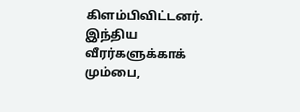கிளம்பிவிட்டனர். இந்திய வீரர்களுக்காக் மும்பை,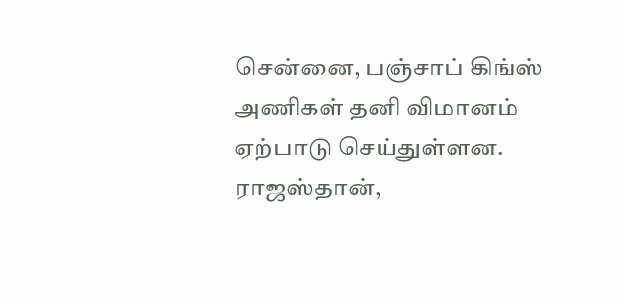சென்னை, பஞ்சாப் கிங்ஸ் அணிகள் தனி விமானம் ஏற்பாடு செய்துள்ளன. ராஜஸ்தான்,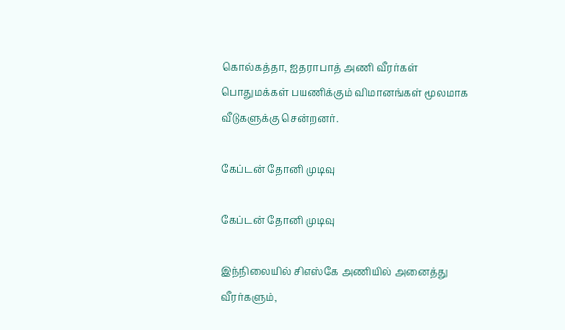கொல்கத்தா, ஐதராபாத் அணி வீரர்கள் பொதுமக்கள் பயணிக்கும் விமானங்கள் மூலமாக வீடுகளுக்கு சென்றனர்.

கேப்டன் தோனி முடிவு

கேப்டன் தோனி முடிவு

இந்நிலையில் சிஎஸ்கே அணியில் அனைத்து வீரர்களும்,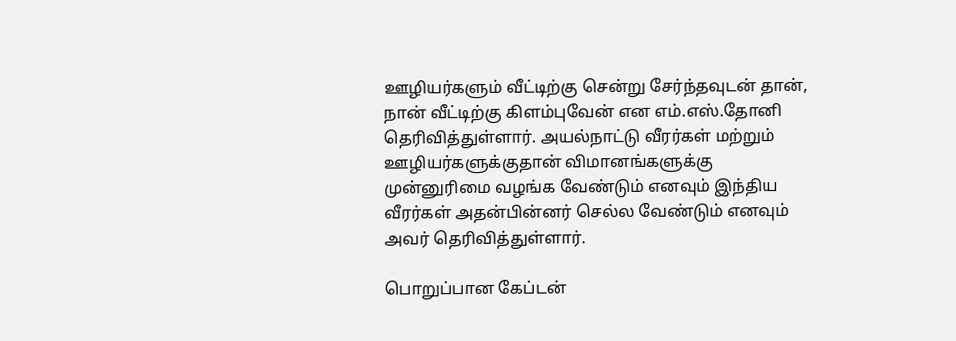ஊழியர்களும் வீட்டிற்கு சென்று சேர்ந்தவுடன் தான், நான் வீட்டிற்கு கிளம்புவேன் என எம்.எஸ்.தோனி தெரிவித்துள்ளார். அயல்நாட்டு வீரர்கள் மற்றும் ஊழியர்களுக்குதான் விமானங்களுக்கு முன்னுரிமை வழங்க வேண்டும் எனவும் இந்திய வீரர்கள் அதன்பின்னர் செல்ல வேண்டும் எனவும் அவர் தெரிவித்துள்ளார்.

பொறுப்பான கேப்டன்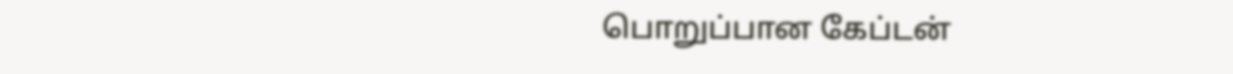பொறுப்பான கேப்டன்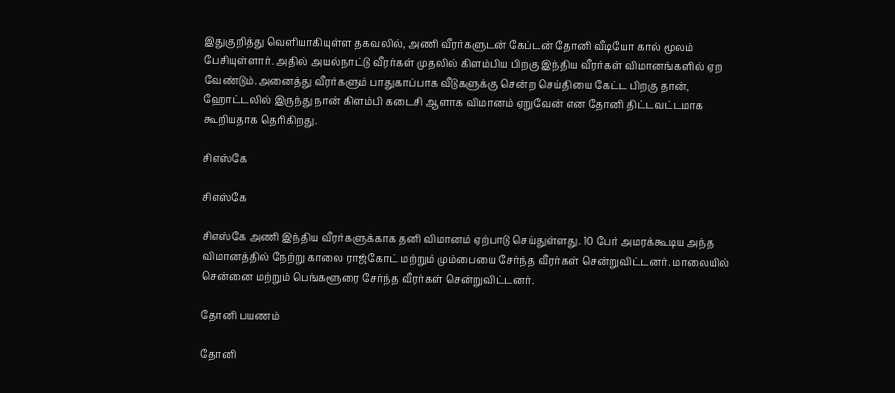இதுகுறித்து வெளியாகியுள்ள தகவலில், அணி வீரர்களுடன் கேப்டன் தோனி வீடியோ கால் மூலம் பேசியுள்ளார். அதில் அயல்நாட்டு வீரர்கள் முதலில் கிளம்பிய பிறகு இந்திய வீரர்கள் விமானங்களில் ஏற வேண்டும்.அனைத்து வீரர்களும் பாதுகாப்பாக வீடுகளுக்கு சென்ற செய்தியை கேட்ட பிறகு தான், ஹோட்டலில் இருந்து நான் கிளம்பி கடைசி ஆளாக விமானம் ஏறுவேன் என தோனி திட்டவட்டமாக கூறியதாக தெரிகிறது.

சிஎஸ்கே

சிஎஸ்கே

சிஎஸ்கே அணி இந்திய வீரர்களுக்காக தனி விமானம் ஏற்பாடு செய்துள்ளது. 10 பேர் அமரக்கூடிய அந்த விமானத்தில் நேற்று காலை ராஜ்கோட் மற்றும் மும்பையை சேர்ந்த வீரர்கள் சென்றுவிட்டனர். மாலையில் சென்னை மற்றும் பெங்களூரை சேர்ந்த வீரர்கள் சென்றுவிட்டனர்.

தோனி பயணம்

தோனி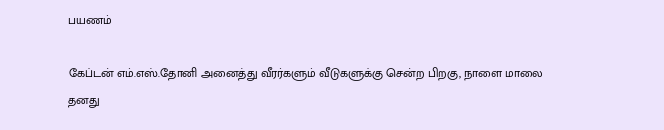பயணம்

கேப்டன் எம்.எஸ்.தோனி அனைத்து வீரர்களும் வீடுகளுக்கு சென்ற பிறகு, நாளை மாலை தனது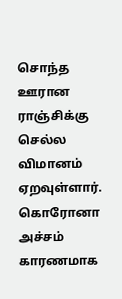சொந்த ஊரான ராஞ்சிக்கு செல்ல விமானம் ஏறவுள்ளார். கொரோனா அச்சம் காரணமாக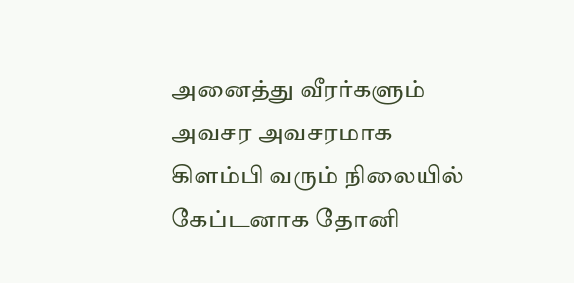அனைத்து வீரர்களும் அவசர அவசரமாக கிளம்பி வரும் நிலையில் கேப்டனாக தோனி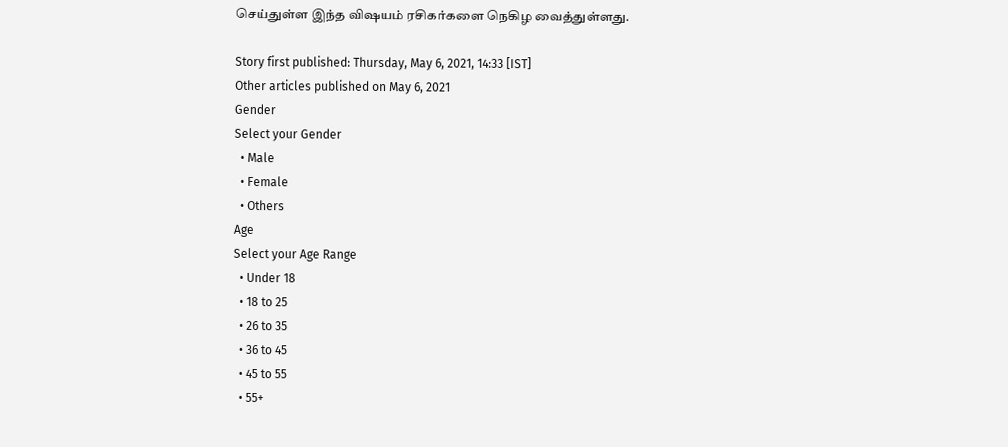செய்துள்ள இந்த விஷயம் ரசிகர்களை நெகிழ வைத்துள்ளது.

Story first published: Thursday, May 6, 2021, 14:33 [IST]
Other articles published on May 6, 2021
Gender
Select your Gender
  • Male
  • Female
  • Others
Age
Select your Age Range
  • Under 18
  • 18 to 25
  • 26 to 35
  • 36 to 45
  • 45 to 55
  • 55+